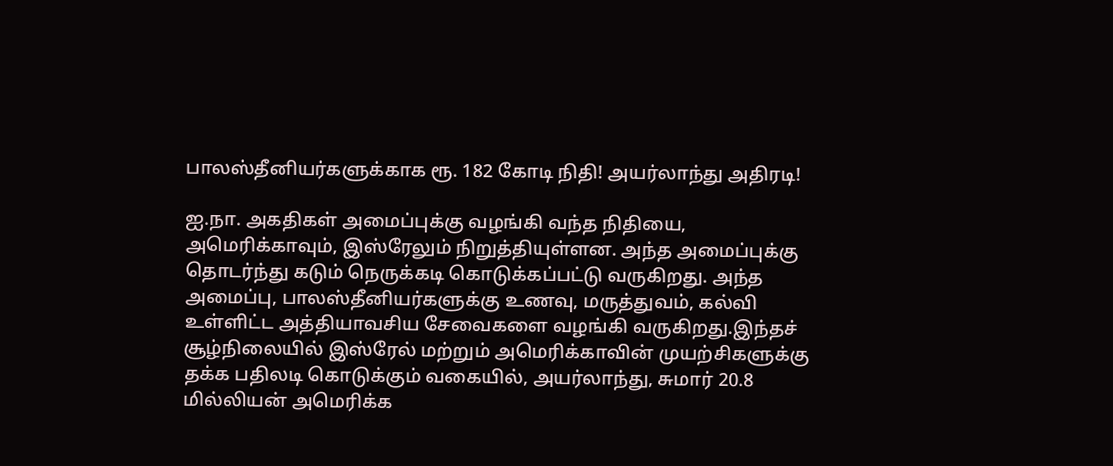பாலஸ்தீனியர்களுக்காக ரூ. 182 கோடி நிதி! அயர்லாந்து அதிரடி!

ஐ.நா. அகதிகள் அமைப்புக்கு வழங்கி வந்த நிதியை, அமெரிக்காவும், இஸ்ரேலும் நிறுத்தியுள்ளன. அந்த அமைப்புக்கு தொடர்ந்து கடும் நெருக்கடி கொடுக்கப்பட்டு வருகிறது. அந்த அமைப்பு, பாலஸ்தீனியர்களுக்கு உணவு, மருத்துவம், கல்வி உள்ளிட்ட அத்தியாவசிய சேவைகளை வழங்கி வருகிறது.இந்தச் சூழ்நிலையில் இஸ்ரேல் மற்றும் அமெரிக்காவின் முயற்சிகளுக்கு தக்க பதிலடி கொடுக்கும் வகையில், அயர்லாந்து, சுமார் 20.8 மில்லியன் அமெரிக்க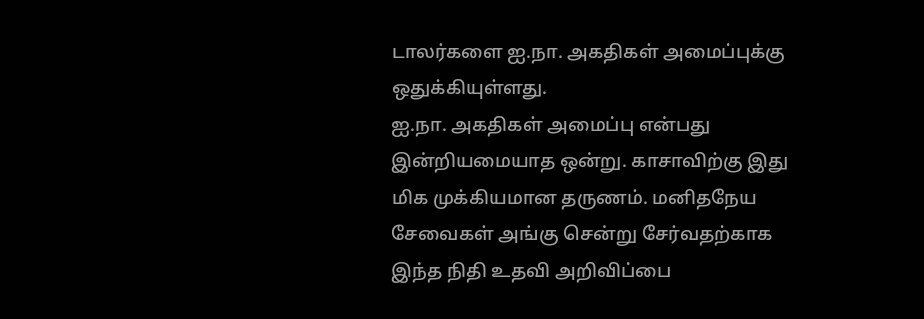டாலர்களை ஐ.நா. அகதிகள் அமைப்புக்கு ஒதுக்கியுள்ளது.
ஐ.நா. அகதிகள் அமைப்பு என்பது இன்றியமையாத ஒன்று. காசாவிற்கு இது மிக முக்கியமான தருணம். மனிதநேய சேவைகள் அங்கு சென்று சேர்வதற்காக இந்த நிதி உதவி அறிவிப்பை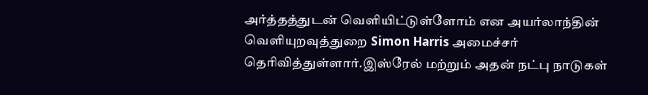அர்த்தத்துடன் வெளியிட்டுள்ளோம் என அயர்லாந்தின் வெளியுறவுத்துறை Simon Harris அமைச்சர் தெரிவித்துள்ளார்.இஸ்ரேல் மற்றும் அதன் நட்பு நாடுகள்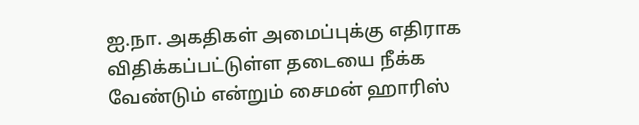ஐ.நா. அகதிகள் அமைப்புக்கு எதிராக விதிக்கப்பட்டுள்ள தடையை நீக்க வேண்டும் என்றும் சைமன் ஹாரிஸ்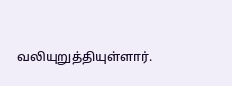வலியுறுத்தியுள்ளார்.